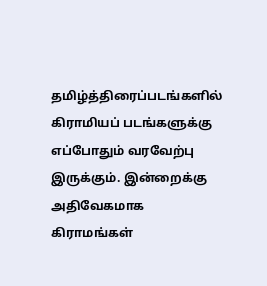தமிழ்த்திரைப்படங்களில் கிராமியப் படங்களுக்கு எப்போதும் வரவேற்பு இருக்கும். இன்றைக்கு அதிவேகமாக கிராமங்கள்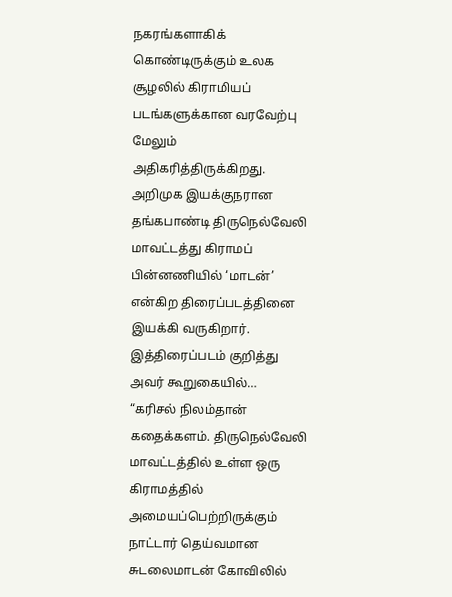நகரங்களாகிக் கொண்டிருக்கும் உலக சூழலில் கிராமியப் படங்களுக்கான வரவேற்பு மேலும் அதிகரித்திருக்கிறது. அறிமுக இயக்குநரான தங்கபாண்டி திருநெல்வேலி மாவட்டத்து கிராமப் பின்னணியில் ‘மாடன்’ என்கிற திரைப்படத்தினை இயக்கி வருகிறார். இத்திரைப்படம் குறித்து அவர் கூறுகையில்…
“கரிசல் நிலம்தான் கதைக்களம். திருநெல்வேலி மாவட்டத்தில் உள்ள ஒரு கிராமத்தில் அமையப்பெற்றிருக்கும் நாட்டார் தெய்வமான சுடலைமாடன் கோவிலில்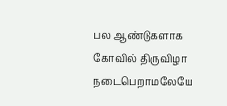பல ஆண்டுகளாக கோவில் திருவிழா நடைபெறாமலேயே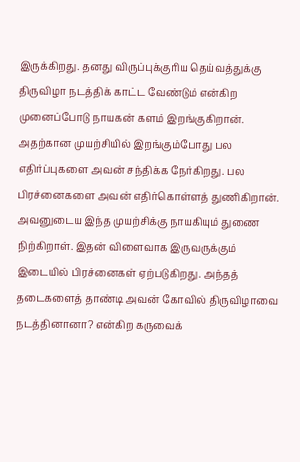இருக்கிறது. தனது விருப்புக்குரிய தெய்வத்துக்கு திருவிழா நடத்திக் காட்ட வேண்டும் என்கிற முனைப்போடு நாயகன் களம் இறங்குகிறான்.
அதற்கான முயற்சியில் இறங்கும்போது பல எதிர்ப்புகளை அவன் சந்திக்க நேர்கிறது. பல பிரச்னைகளை அவன் எதிர்கொள்ளத் துணிகிறான். அவனுடைய இந்த முயற்சிக்கு நாயகியும் துணை நிற்கிறாள். இதன் விளைவாக இருவருக்கும் இடையில் பிரச்னைகள் ஏற்படுகிறது. அந்தத் தடைகளைத் தாண்டி அவன் கோவில் திருவிழாவை நடத்தினானா? என்கிற கருவைக்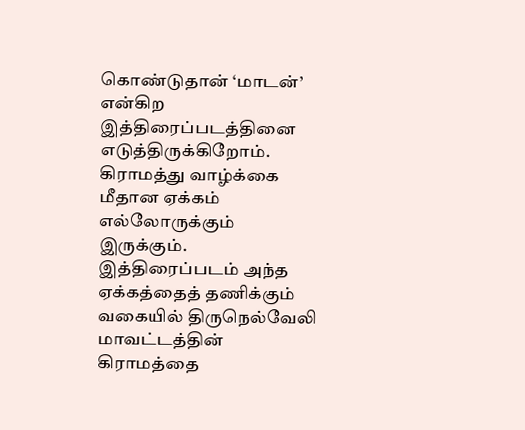கொண்டுதான் ‘மாடன்’ என்கிற இத்திரைப்படத்தினை எடுத்திருக்கிறோம்.
கிராமத்து வாழ்க்கை மீதான ஏக்கம் எல்லோருக்கும் இருக்கும். இத்திரைப்படம் அந்த ஏக்கத்தைத் தணிக்கும் வகையில் திருநெல்வேலி மாவட்டத்தின் கிராமத்தை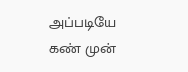அப்படியே கண் முன்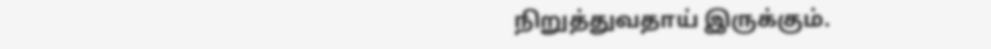நிறுத்துவதாய் இருக்கும்.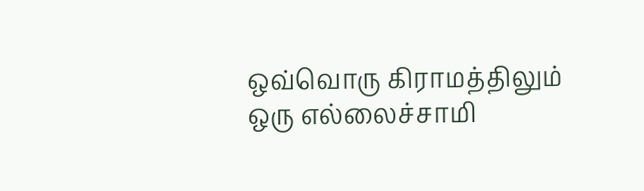ஒவ்வொரு கிராமத்திலும் ஒரு எல்லைச்சாமி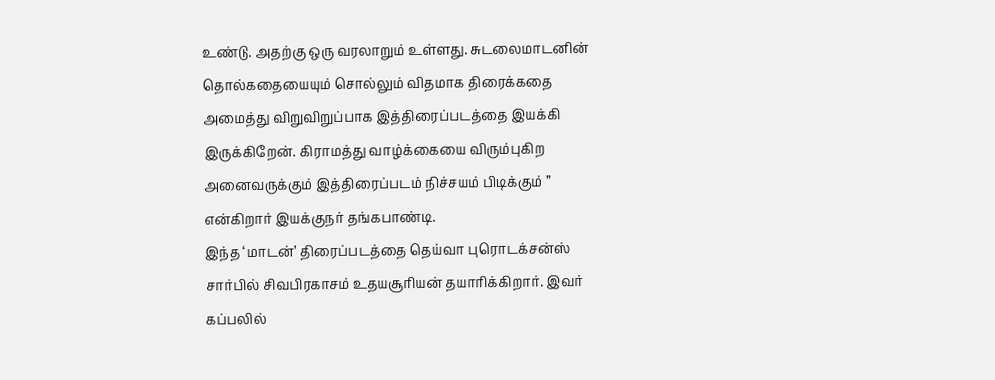உண்டு. அதற்கு ஒரு வரலாறும் உள்ளது. சுடலைமாடனின் தொல்கதையையும் சொல்லும் விதமாக திரைக்கதை அமைத்து விறுவிறுப்பாக இத்திரைப்படத்தை இயக்கி இருக்கிறேன். கிராமத்து வாழ்க்கையை விரும்புகிற அனைவருக்கும் இத்திரைப்படம் நிச்சயம் பிடிக்கும் ” என்கிறார் இயக்குநர் தங்கபாண்டி.
இந்த ‘மாடன்’ திரைப்படத்தை தெய்வா புரொடக்சன்ஸ் சார்பில் சிவபிரகாசம் உதயசூரியன் தயாரிக்கிறார். இவர் கப்பலில்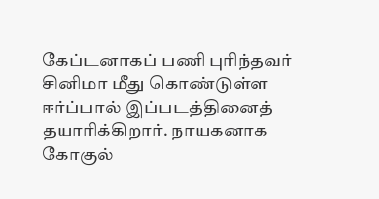கேப்டனாகப் பணி புரிந்தவர் சினிமா மீது கொண்டுள்ள ஈர்ப்பால் இப்படத்தினைத் தயாரிக்கிறார். நாயகனாக கோகுல்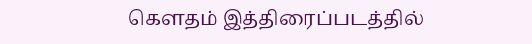கௌதம் இத்திரைப்படத்தில்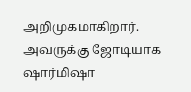அறிமுகமாகிறார். அவருக்கு ஜோடியாக ஷார்மிஷா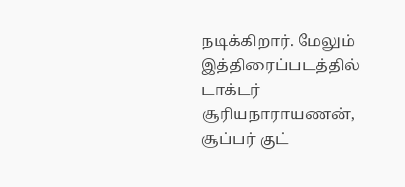நடிக்கிறார். மேலும் இத்திரைப்படத்தில் டாக்டர் சூரியநாராயணன், சூப்பர் குட்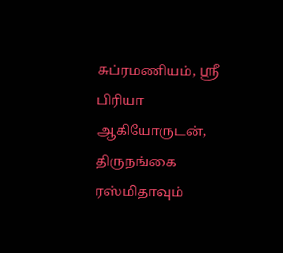சுப்ரமணியம், ஸ்ரீ பிரியா ஆகியோருடன், திருநங்கை ரஸ்மிதாவும்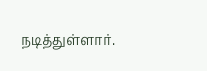நடித்துள்ளார்.